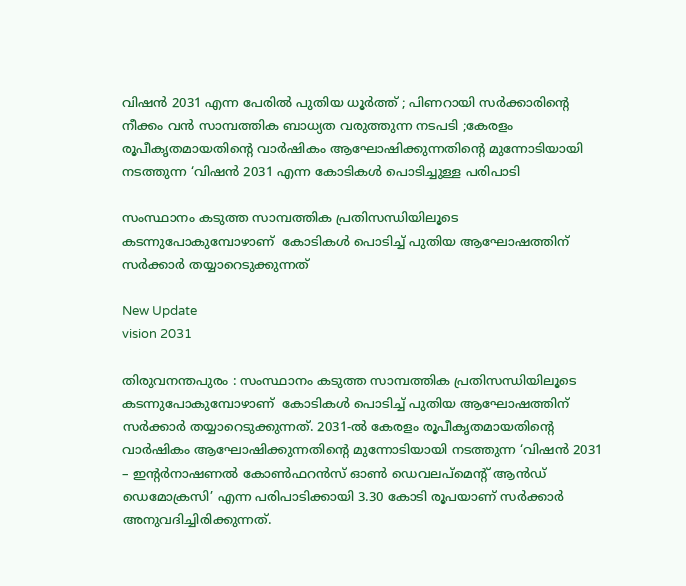വിഷൻ 2031 എന്ന പേരിൽ പുതിയ ധൂർത്ത് ; പിണറായി സർക്കാരിൻ്റെ നീക്കം വൻ സാമ്പത്തിക ബാധ്യത വരുത്തുന്ന നടപടി ;കേരളം രൂപീകൃതമായതിന്റെ വാർഷികം ആഘോഷിക്കുന്നതിന്റെ മുന്നോടിയായി നടത്തുന്ന ‘വിഷൻ 2031 എന്ന കോടികൾ പൊടിച്ചുള്ള പരിപാടി

സംസ്ഥാനം കടുത്ത സാമ്പത്തിക പ്രതിസന്ധിയിലൂടെ കടന്നുപോകുമ്പോഴാണ്  കോടികൾ പൊടിച്ച് പുതിയ ആഘോഷത്തിന് സർക്കാർ തയ്യാറെടുക്കുന്നത്

New Update
vision 2031

തിരുവനന്തപുരം : സംസ്ഥാനം കടുത്ത സാമ്പത്തിക പ്രതിസന്ധിയിലൂടെ കടന്നുപോകുമ്പോഴാണ്  കോടികൾ പൊടിച്ച് പുതിയ ആഘോഷത്തിന് സർക്കാർ തയ്യാറെടുക്കുന്നത്. 2031-ൽ കേരളം രൂപീകൃതമായതിന്റെ വാർഷികം ആഘോഷിക്കുന്നതിന്റെ മുന്നോടിയായി നടത്തുന്ന ‘വിഷൻ 2031 – ഇന്റർനാഷണൽ കോൺഫറൻസ് ഓൺ ഡെവലപ്‌മെന്റ് ആൻഡ് ഡെമോക്രസി’ എന്ന പരിപാടിക്കായി 3.30 കോടി രൂപയാണ് സർക്കാർ അനുവദിച്ചിരിക്കുന്നത്.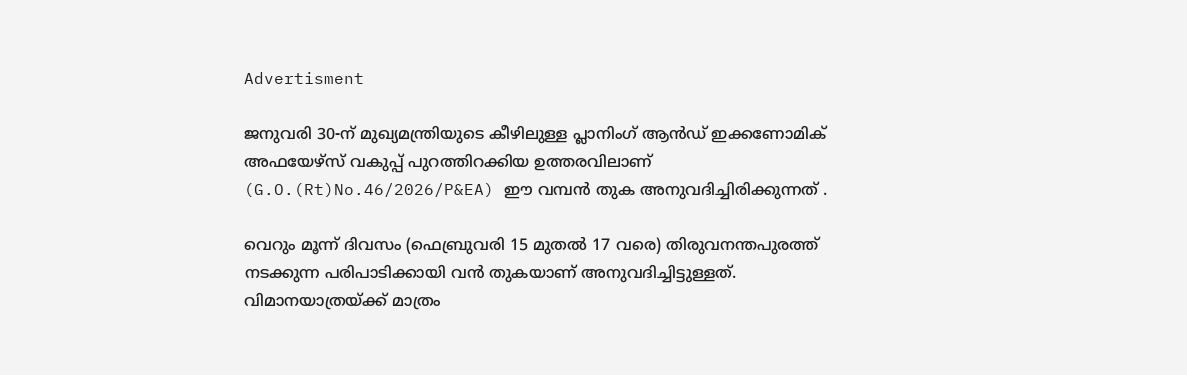Advertisment

ജനുവരി 30-ന് മുഖ്യമന്ത്രിയുടെ കീഴിലുള്ള പ്ലാനിംഗ് ആൻഡ് ഇക്കണോമിക് അഫയേഴ്സ് വകുപ്പ് പുറത്തിറക്കിയ ഉത്തരവിലാണ് (G.O.(Rt)No.46/2026/P&EA) ഈ വമ്പൻ തുക അനുവദിച്ചിരിക്കുന്നത് .

വെറും മൂന്ന് ദിവസം (ഫെബ്രുവരി 15 മുതൽ 17 വരെ) തിരുവനന്തപുരത്ത് നടക്കുന്ന പരിപാടിക്കായി വൻ തുകയാണ് അനുവദിച്ചിട്ടുള്ളത്. വിമാനയാത്രയ്ക്ക് മാത്രം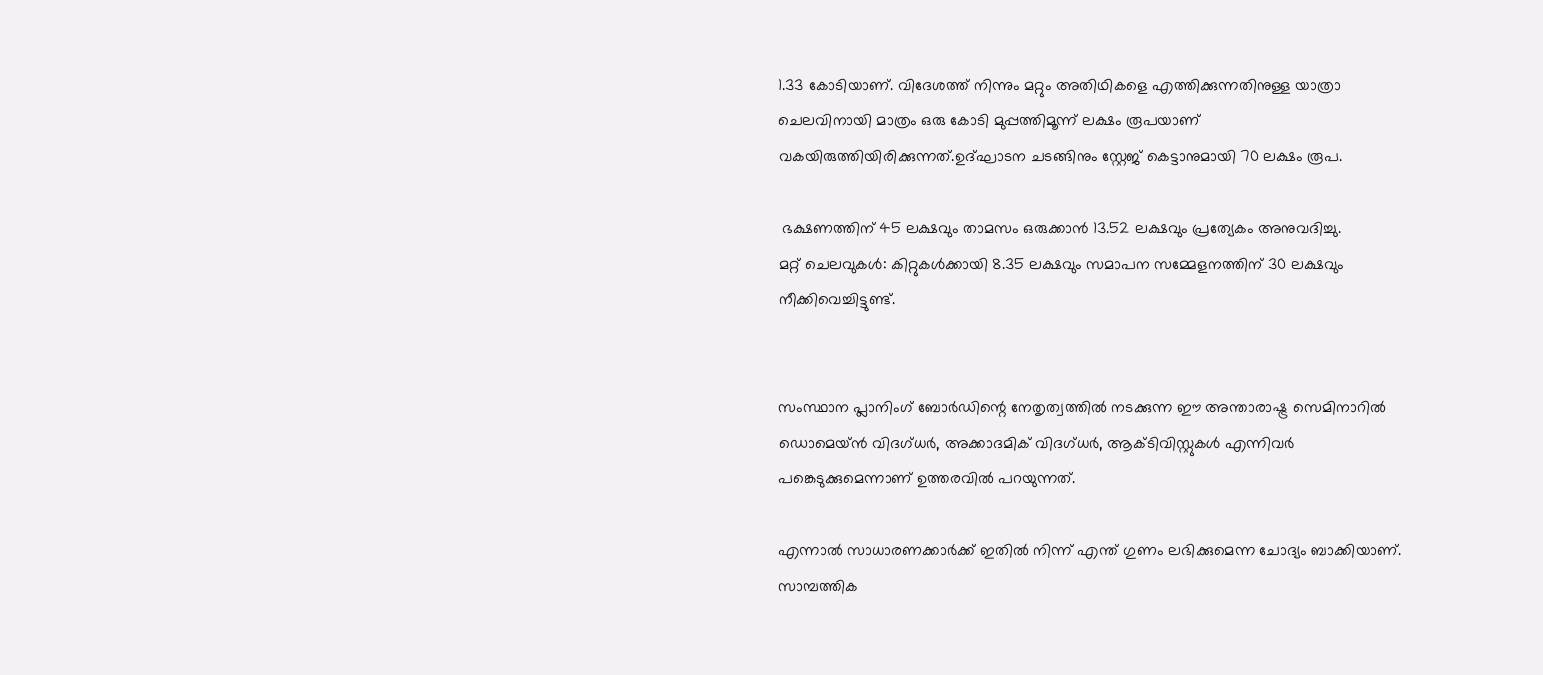1.33 കോടിയാണ്. വിദേശത്ത് നിന്നും മറ്റും അതിഥികളെ എത്തിക്കുന്നതിനുള്ള യാത്രാ ചെലവിനായി മാത്രം ഒരു കോടി മുപ്പത്തിമൂന്ന് ലക്ഷം രൂപയാണ് വകയിരുത്തിയിരിക്കുന്നത്.ഉദ്ഘാടന ചടങ്ങിനും സ്റ്റേജ് കെട്ടാനുമായി 70 ലക്ഷം രൂപ.

 ഭക്ഷണത്തിന് 45 ലക്ഷവും താമസം ഒരുക്കാൻ 13.52 ലക്ഷവും പ്രത്യേകം അനുവദിച്ചു.
മറ്റ് ചെലവുകൾ: കിറ്റുകൾക്കായി 8.35 ലക്ഷവും സമാപന സമ്മേളനത്തിന് 30 ലക്ഷവും നീക്കിവെച്ചിട്ടുണ്ട്.


സംസ്ഥാന പ്ലാനിംഗ് ബോർഡിന്റെ നേതൃത്വത്തിൽ നടക്കുന്ന ഈ അന്താരാഷ്ട്ര സെമിനാറിൽ ഡൊമെയ്ൻ വിദഗ്ധർ, അക്കാദമിക് വിദഗ്ധർ, ആക്ടിവിസ്റ്റുകൾ എന്നിവർ പങ്കെടുക്കുമെന്നാണ് ഉത്തരവിൽ പറയുന്നത്.

എന്നാൽ സാധാരണക്കാർക്ക് ഇതിൽ നിന്ന് എന്ത് ഗുണം ലഭിക്കുമെന്ന ചോദ്യം ബാക്കിയാണ്. സാമ്പത്തിക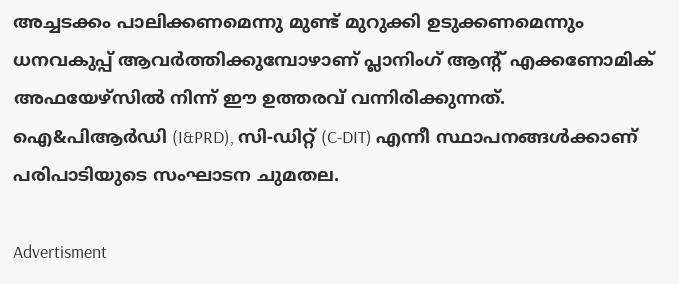അച്ചടക്കം പാലിക്കണമെന്നു മുണ്ട് മുറുക്കി ഉടുക്കണമെന്നും ധനവകുപ്പ് ആവർത്തിക്കുമ്പോഴാണ് പ്ലാനിംഗ് ആൻ്റ് എക്കണോമിക് അഫയേഴ്സിൽ നിന്ന് ഈ ഉത്തരവ് വന്നിരിക്കുന്നത്. ഐ&പിആർഡി (I&PRD), സി-ഡിറ്റ് (C-DIT) എന്നീ സ്ഥാപനങ്ങൾക്കാണ് പരിപാടിയുടെ സംഘാടന ചുമതല.

Advertisment